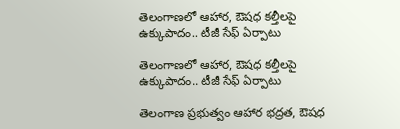తెలంగాణలో ఆహార, ఔషధ కల్తీలపై ఉక్కుపాదం.. టీజీ సేఫ్ ఏర్పాటు

తెలంగాణలో ఆహార, ఔషధ కల్తీలపై ఉక్కుపాదం.. టీజీ సేఫ్ ఏర్పాటు

తెలంగాణ ప్రభుత్వం ఆహార భద్రత, ఔషధ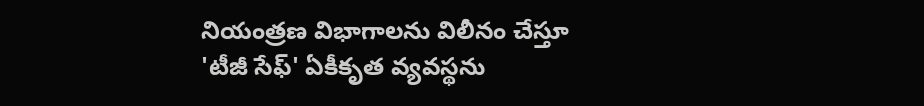నియంత్రణ విభాగాలను విలీనం చేస్తూ 'టీజీ సేఫ్' ఏకీకృత వ్యవస్థను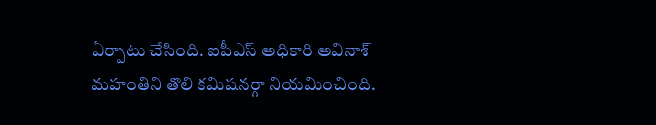ఏర్పాటు చేసింది. ఐపీఎస్ అధికారి అవినాశ్ మహంతిని తొలి కమిషనర్గా నియమించింది.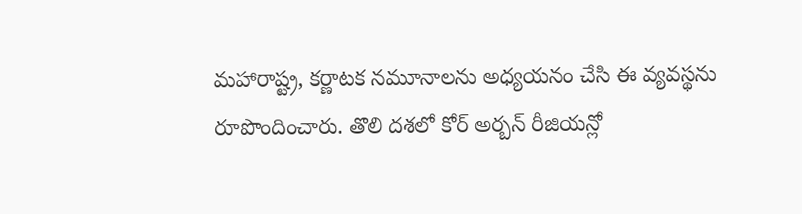మహారాష్ట్ర, కర్ణాటక నమూనాలను అధ్యయనం చేసి ఈ వ్యవస్థను రూపొందించారు. తొలి దశలో కోర్ అర్బన్ రీజియన్లో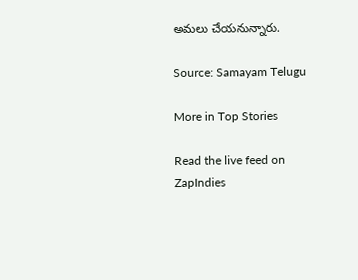అమలు చేయనున్నారు.

Source: Samayam Telugu

More in Top Stories

Read the live feed on ZapIndies